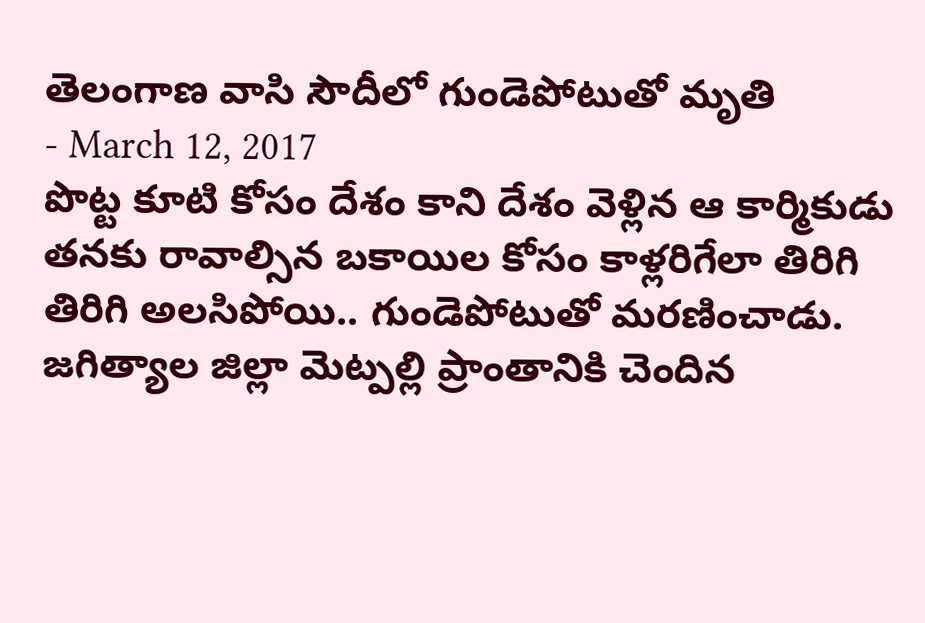తెలంగాణ వాసి సౌదీలో గుండెపోటుతో మృతి
- March 12, 2017
పొట్ట కూటి కోసం దేశం కాని దేశం వెళ్లిన ఆ కార్మికుడు తనకు రావాల్సిన బకాయిల కోసం కాళ్లరిగేలా తిరిగి తిరిగి అలసిపోయి.. గుండెపోటుతో మరణించాడు. జగిత్యాల జిల్లా మెట్పల్లి ప్రాంతానికి చెందిన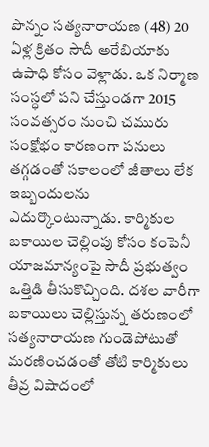పొన్నం సత్యనారాయణ (48) 20 ఏళ్ల క్రితం సౌదీ అరేబియాకు ఉపాధి కోసం వెళ్లాడు. ఒక నిర్మాణ సంస్ధలో పని చేస్తుండగా 2015 సంవత్సరం నుంచి చమురు సంక్షోభం కారణంగా పనులు తగ్గడంతో సకాలంలో జీతాలు లేక ఇబ్బందులను ఎదుర్కొంటున్నాడు. కార్మికుల బకాయిల చెల్లింపు కోసం కంపెనీ యాజమాన్యంపై సౌదీ ప్రభుత్వం ఒత్తిడి తీసుకొచ్చింది. దశల వారీగా బకాయిలు చెల్లిస్తున్న తరుణంలో సత్యనారాయణ గుండెపోటుతో మరణించడంతో తోటి కార్మికులు తీవ్ర విషాదంలో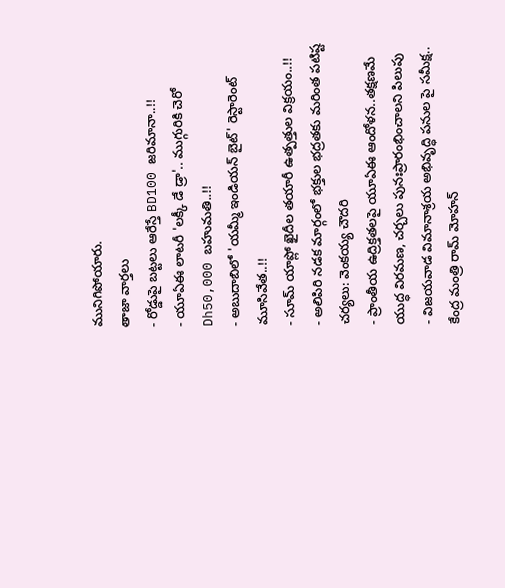మునిగిపోయారు.
తాజా వార్తలు
- రోడ్డుపై బట్టలు ఆరేస్తే BD100 జరిమానా..!!
- యూఏఈ లాటరీ 'లక్కీ డే డ్రా'.. ముగ్గురికి చెరో Dh50,000 బహుమతి..!!
- అబుదాబిలో 'యమ్మీ ఇండియన్ బైట్' రెస్టారెంట్ మూసివేత..!!
- సూమ్ యాప్లో ఖైదీల తయారీ ఉత్పత్తుల విక్రయం..!!
- అలిపిరి నడక మార్గంలో భక్తుల భద్రతకు మరింత పటిష్ట చర్యలు: వెంకయ్య చౌదరి
- ప్రాంతీయ ఉద్రిక్తతలపై యూఏఈ ఆందోళన..తక్షణమే యుద్ధ విరమణ, చర్చలు పునఃప్రారంభించాలని పిలుపు
- విజయవాడ విమానాశ్రయ అభివృద్ధి పనుల పై సమీక్ష.. కేంద్ర మంత్రి రామ్ మోహన్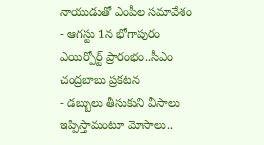నాయుడుతో ఎంపీల సమావేశం
- ఆగస్టు 1న భోగాపురం ఎయిర్పోర్ట్ ప్రారంభం..సీఎం చంద్రబాబు ప్రకటన
- డబ్బులు తీసుకుని వీసాలు ఇప్పిస్తామంటూ మోసాలు..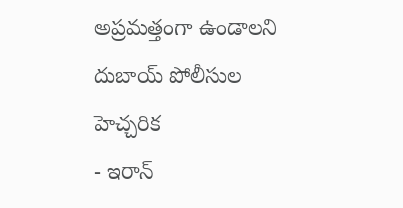అప్రమత్తంగా ఉండాలని దుబాయ్ పోలీసుల హెచ్చరిక
- ఇరాన్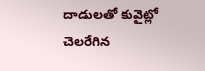దాడులతో కువైట్లో చెలరేగిన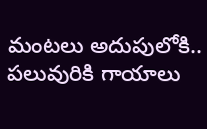మంటలు అదుపులోకి.. పలువురికి గాయాలు